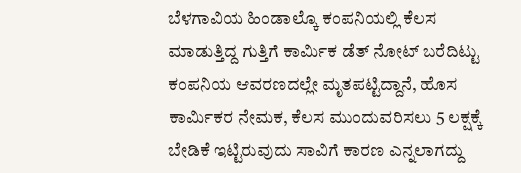ಬೆಳಗಾವಿಯ ಹಿಂಡಾಲ್ಕೊ ಕಂಪನಿಯಲ್ಲಿ ಕೆಲಸ ಮಾಡುತ್ತಿದ್ದ ಗುತ್ತಿಗೆ ಕಾರ್ಮಿಕ ಡೆತ್ ನೋಟ್ ಬರೆದಿಟ್ಟು ಕಂಪನಿಯ ಆವರಣದಲ್ಲೇ ಮೃತಪಟ್ಟಿದ್ದಾನೆ, ಹೊಸ ಕಾರ್ಮಿಕರ ನೇಮಕ, ಕೆಲಸ ಮುಂದುವರಿಸಲು 5 ಲಕ್ಷಕ್ಕೆ ಬೇಡಿಕೆ ಇಟ್ಟಿರುವುದು ಸಾವಿಗೆ ಕಾರಣ ಎನ್ನಲಾಗದ್ದು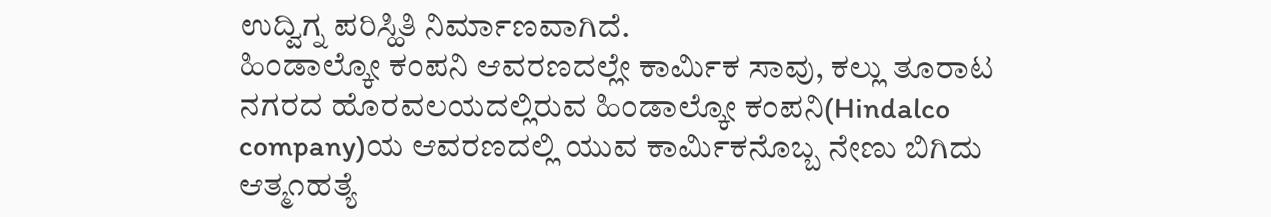ಉದ್ವಿಗ್ನ ಪರಿಸ್ಹಿತಿ ನಿರ್ಮಾಣವಾಗಿದೆ.
ಹಿಂಡಾಲ್ಕೋ ಕಂಪನಿ ಆವರಣದಲ್ಲೇ ಕಾರ್ಮಿಕ ಸಾವು, ಕಲ್ಲು ತೂರಾಟ
ನಗರದ ಹೊರವಲಯದಲ್ಲಿರುವ ಹಿಂಡಾಲ್ಕೋ ಕಂಪನಿ(Hindalco company)ಯ ಆವರಣದಲ್ಲಿ ಯುವ ಕಾರ್ಮಿಕನೊಬ್ಬ ನೇಣು ಬಿಗಿದು ಆತ್ಮ೧ಹತ್ಯೆ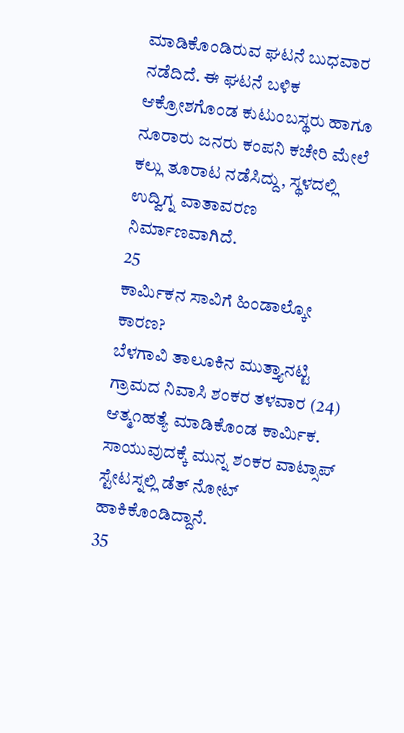ಮಾಡಿಕೊಂಡಿರುವ ಘಟನೆ ಬುಧವಾರ ನಡೆದಿದೆ. ಈ ಘಟನೆ ಬಳಿಕ ಆಕ್ರೋಶಗೊಂಡ ಕುಟುಂಬಸ್ಥರು ಹಾಗೂ ನೂರಾರು ಜನರು ಕಂಪನಿ ಕಚೇರಿ ಮೇಲೆ ಕಲ್ಲು ತೂರಾಟ ನಡೆಸಿದ್ದು, ಸ್ಥಳದಲ್ಲಿ ಉದ್ವಿಗ್ನ ವಾತಾವರಣ ನಿರ್ಮಾಣವಾಗಿದೆ.
25
ಕಾರ್ಮಿಕನ ಸಾವಿಗೆ ಹಿಂಡಾಲ್ಕೋ ಕಾರಣ?
ಬೆಳಗಾವಿ ತಾಲೂಕಿನ ಮುತ್ತ್ಯಾನಟ್ಟಿ ಗ್ರಾಮದ ನಿವಾಸಿ ಶಂಕರ ತಳವಾರ (24) ಆತ್ಮ೧ಹತ್ಯೆ ಮಾಡಿಕೊಂಡ ಕಾರ್ಮಿಕ. ಸಾಯುವುದಕ್ಕೆ ಮುನ್ನ ಶಂಕರ ವಾಟ್ಸಾಪ್ ಸ್ಟೇಟಸ್ನಲ್ಲಿ ಡೆತ್ ನೋಟ್ ಹಾಕಿಕೊಂಡಿದ್ದಾನೆ.
35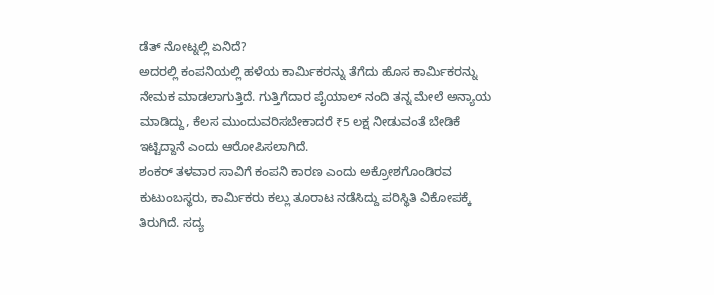ಡೆತ್ ನೋಟ್ನಲ್ಲಿ ಏನಿದೆ?
ಅದರಲ್ಲಿ ಕಂಪನಿಯಲ್ಲಿ ಹಳೆಯ ಕಾರ್ಮಿಕರನ್ನು ತೆಗೆದು ಹೊಸ ಕಾರ್ಮಿಕರನ್ನು ನೇಮಕ ಮಾಡಲಾಗುತ್ತಿದೆ. ಗುತ್ತಿಗೆದಾರ ಪೈಯಾಲ್ ನಂದಿ ತನ್ನ ಮೇಲೆ ಅನ್ಯಾಯ ಮಾಡಿದ್ದು, ಕೆಲಸ ಮುಂದುವರಿಸಬೇಕಾದರೆ ₹5 ಲಕ್ಷ ನೀಡುವಂತೆ ಬೇಡಿಕೆ ಇಟ್ಟಿದ್ದಾನೆ ಎಂದು ಆರೋಪಿಸಲಾಗಿದೆ.
ಶಂಕರ್ ತಳವಾರ ಸಾವಿಗೆ ಕಂಪನಿ ಕಾರಣ ಎಂದು ಅಕ್ರೋಶಗೊಂಡಿರವ ಕುಟುಂಬಸ್ಥರು, ಕಾರ್ಮಿಕರು ಕಲ್ಲು ತೂರಾಟ ನಡೆಸಿದ್ದು ಪರಿಸ್ಥಿತಿ ವಿಕೋಪಕ್ಕೆ ತಿರುಗಿದೆ. ಸದ್ಯ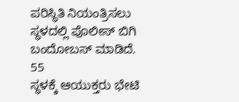ಪರಿಸ್ಥಿತಿ ನಿಯಂತ್ರಿಸಲು ಸ್ಥಳದಲ್ಲಿ ಪೊಲೀಸ್ ಬಿಗಿ ಬಂದೋಬಸ್ ಮಾಡಿದೆ.
55
ಸ್ಥಳಕ್ಕೆ ಆಯುಕ್ತರು ಭೇಟಿ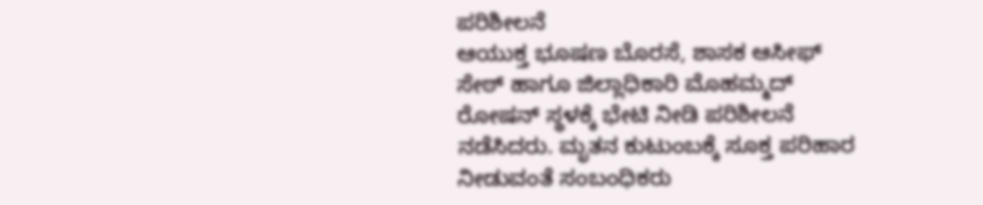ಪರಿಶೀಲನೆ
ಆಯುಕ್ತ ಭೂಷಣ ಬೊರಸೆ, ಶಾಸಕ ಆಸೀಫ್ ಸೇಠ್ ಹಾಗೂ ಜಿಲ್ಲಾಧಿಕಾರಿ ಮೊಹಮ್ಮದ್ ರೋಷನ್ ಸ್ಥಳಕ್ಕೆ ಭೇಟಿ ನೀಡಿ ಪರಿಶೀಲನೆ ನಡೆಸಿದರು. ಮೃತನ ಕುಟುಂಬಕ್ಕೆ ಸೂಕ್ತ ಪರಿಹಾರ ನೀಡುವಂತೆ ಸಂಬಂಧಿಕರು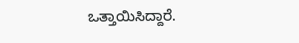ಒತ್ತಾಯಿಸಿದ್ದಾರೆ.